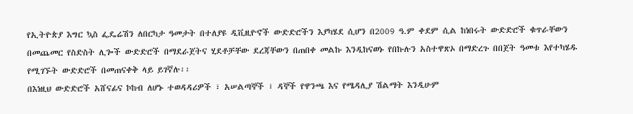የኢትዮጵያ እግር ኳስ ፌዴሬሽን ለበርካታ ዓመታት በተለያዩ ዲቪዚዮኖች ውድድሮችን እያካሄደ ሲሆን በ2009 ዓ.ም ቀደም ሲል ከነበሩት ውድድሮች ቁጥራቸውን በመጨመር የስድስት ሊጐች ውድድሮች በማደራጀትና ሂደቶቻቸው ደረጃቸውን በጠበቀ መልኩ እንዲከናወኑ የበኩሉን አስተዋጽኦ በማድረጉ በበጀት ዓመቱ እየተካሄዱ የሚገኙት ውድድሮች በመጠናቀቅ ላይ ይገኛሉ፡፡
በእነዚህ ውድድሮች አሸናፊና ኮከብ ለሆኑ ተወዳዳሪዎች ፣ አሠልጣኞች ፣ ዳኞች የዋንጫ እና የሜዳሊያ ሽልማት እንዲሁም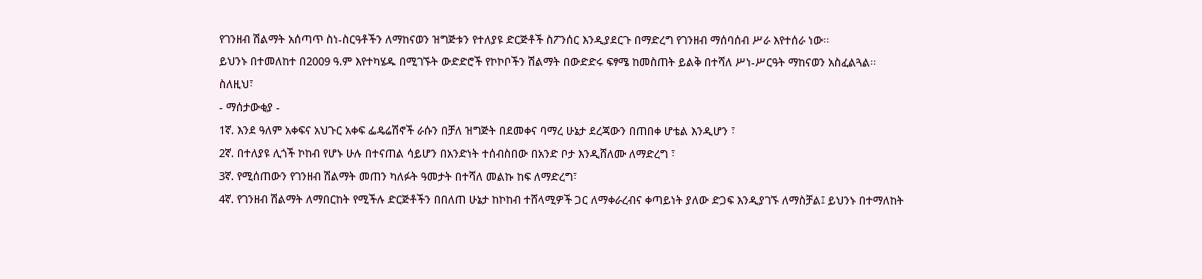የገንዘብ ሽልማት አሰጣጥ ስነ-ስርዓቶችን ለማከናወን ዝግጅቱን የተለያዩ ድርጅቶች ስፖንሰር እንዲያደርጉ በማድረግ የገንዘብ ማሰባሰብ ሥራ እየተሰራ ነው፡፡
ይህንኑ በተመለከተ በ2009 ዓ.ም እየተካሄዱ በሚገኙት ውድድሮች የኮኮቦችን ሽልማት በውድድሩ ፍፃሜ ከመስጠት ይልቅ በተሻለ ሥነ-ሥርዓት ማከናወን አስፈልጓል፡፡
ስለዚህ፣
- ማሰታውቂያ -
1ኛ. እንደ ዓለም አቀፍና አህጉር አቀፍ ፌዴሬሽኖች ራሱን በቻለ ዝግጅት በደመቀና ባማረ ሁኔታ ደረጃውን በጠበቀ ሆቴል እንዲሆን ፣
2ኛ. በተለያዩ ሊጎች ኮከብ የሆኑ ሁሉ በተናጠል ሳይሆን በአንድነት ተሰብስበው በአንድ ቦታ እንዲሸለሙ ለማድረግ ፣
3ኛ. የሚሰጠውን የገንዘብ ሽልማት መጠን ካለፉት ዓመታት በተሻለ መልኩ ከፍ ለማድረግ፣
4ኛ. የገንዘብ ሽልማት ለማበርከት የሚችሉ ድርጅቶችን በበለጠ ሁኔታ ከኮከብ ተሸላሚዎች ጋር ለማቀራረብና ቀጣይነት ያለው ድጋፍ እንዲያገኙ ለማስቻል፤ ይህንኑ በተማለከት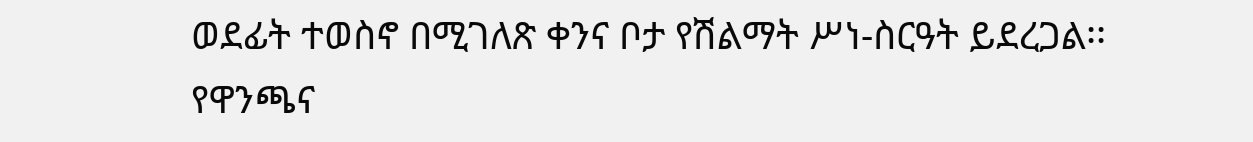ወደፊት ተወስኖ በሚገለጽ ቀንና ቦታ የሽልማት ሥነ-ስርዓት ይደረጋል፡፡
የዋንጫና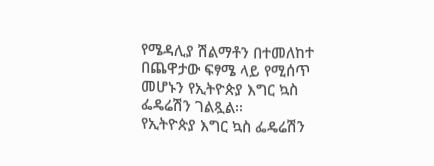የሜዳሊያ ሽልማቶን በተመለከተ በጨዋታው ፍፃሜ ላይ የሚሰጥ መሆኑን የኢትዮጵያ እግር ኳስ ፌዴሬሽን ገልጿል፡፡
የኢትዮጵያ እግር ኳስ ፌዴሬሽን